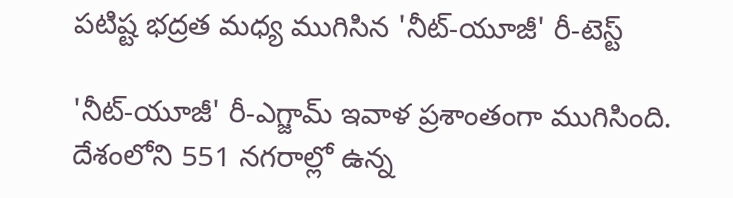పటిష్ట భద్రత మధ్య ముగిసిన 'నీట్-యూజీ' రీ-టెస్ట్

'నీట్-యూజీ' రీ-ఎగ్జామ్ ఇవాళ ప్రశాంతంగా ముగిసింది. దేశంలోని 551 నగరాల్లో ఉన్న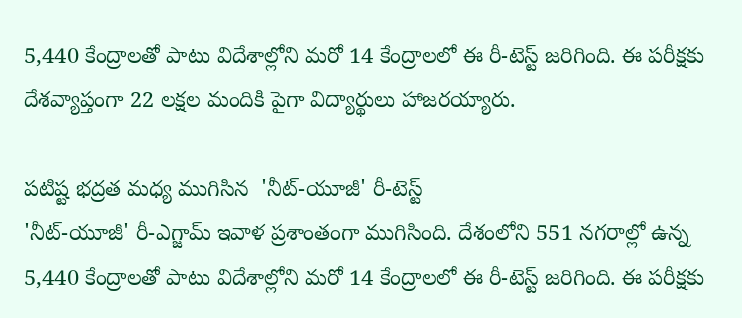5,440 కేంద్రాలతో పాటు విదేశాల్లోని మరో 14 కేంద్రాలలో ఈ రీ-టెస్ట్ జరిగింది. ఈ పరీక్షకు దేశవ్యాప్తంగా 22 లక్షల మందికి పైగా విద్యార్థులు హాజరయ్యారు.

పటిష్ట భద్రత మధ్య ముగిసిన  'నీట్-యూజీ' రీ-టెస్ట్
'నీట్-యూజీ' రీ-ఎగ్జామ్ ఇవాళ ప్రశాంతంగా ముగిసింది. దేశంలోని 551 నగరాల్లో ఉన్న 5,440 కేంద్రాలతో పాటు విదేశాల్లోని మరో 14 కేంద్రాలలో ఈ రీ-టెస్ట్ జరిగింది. ఈ పరీక్షకు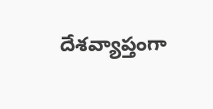దేశవ్యాప్తంగా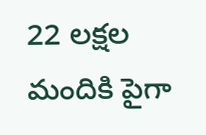22 లక్షల మందికి పైగా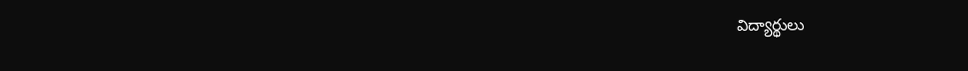విద్యార్థులు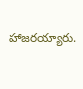హాజరయ్యారు.